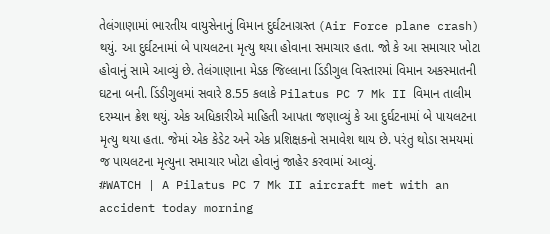તેલંગાણામાં ભારતીય વાયુસેનાનું વિમાન દુર્ઘટનાગ્રસ્ત (Air Force plane crash) થયું. આ દુર્ઘટનામાં બે પાયલટના મૃત્યુ થયા હોવાના સમાચાર હતા. જો કે આ સમાચાર ખોટા હોવાનું સામે આવ્યું છે. તેલંગાણાના મેડક જિલ્લાના ડિંડીગુલ વિસ્તારમાં વિમાન અકસ્માતની ઘટના બની. ડિંડીગુલમાં સવારે 8.55 કલાકે Pilatus PC 7 Mk II વિમાન તાલીમ દરમ્યાન ક્રેશ થયું. એક અધિકારીએ માહિતી આપતા જણાવ્યું કે આ દુર્ઘટનામાં બે પાયલટના મૃત્યુ થયા હતા. જેમાં એક કેડેટ અને એક પ્રશિક્ષકનો સમાવેશ થાય છે. પરંતુ થોડા સમયમાં જ પાયલટના મૃત્યુના સમાચાર ખોટા હોવાનું જાહેર કરવામાં આવ્યું.
#WATCH | A Pilatus PC 7 Mk II aircraft met with an accident today morning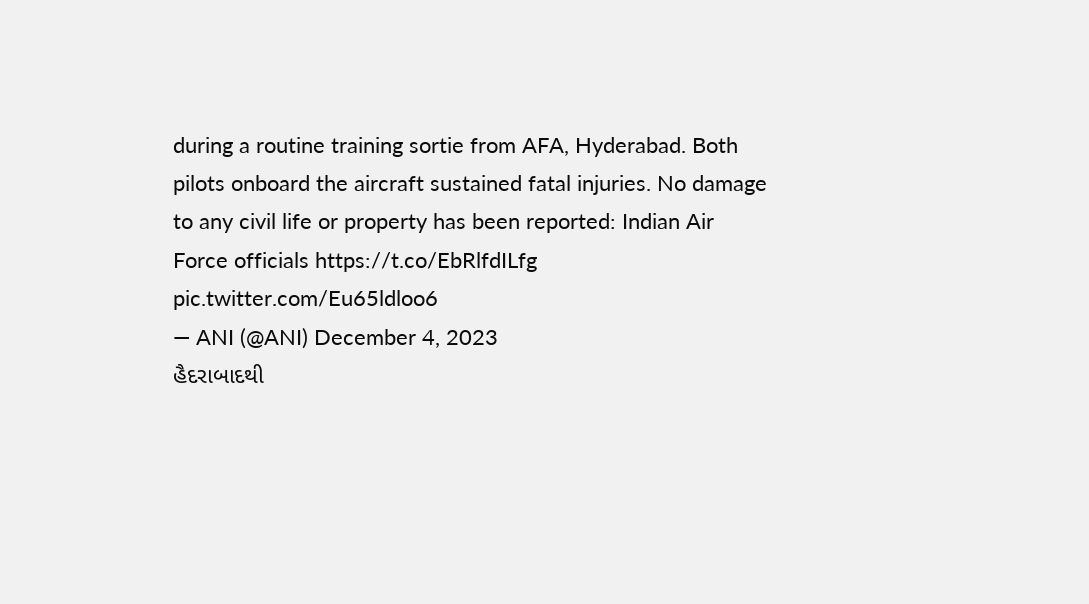during a routine training sortie from AFA, Hyderabad. Both pilots onboard the aircraft sustained fatal injuries. No damage to any civil life or property has been reported: Indian Air Force officials https://t.co/EbRlfdILfg pic.twitter.com/Eu65ldloo6
— ANI (@ANI) December 4, 2023
હૈદરાબાદથી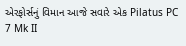એરફોર્સનું વિમાન આજે સવારે એક Pilatus PC 7 Mk II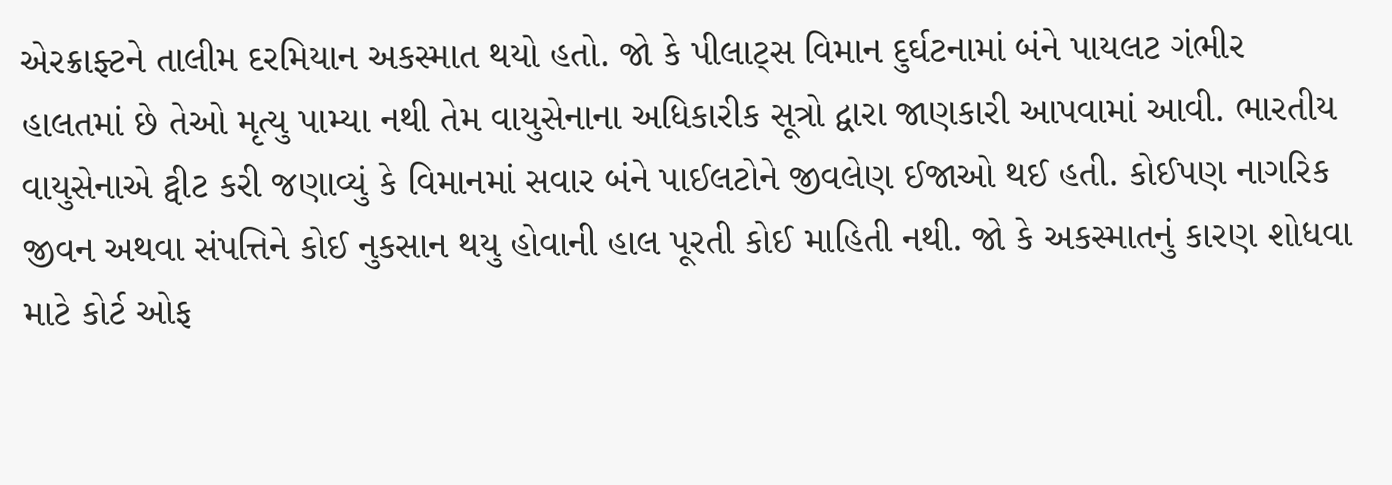એરક્રાફ્ટને તાલીમ દરમિયાન અકસ્માત થયો હતો. જો કે પીલાટ્સ વિમાન દુર્ઘટનામાં બંને પાયલટ ગંભીર હાલતમાં છે તેઓ મૃત્યુ પામ્યા નથી તેમ વાયુસેનાના અધિકારીક સૂત્રો દ્વારા જાણકારી આપવામાં આવી. ભારતીય વાયુસેનાએ ટ્વીટ કરી જણાવ્યું કે વિમાનમાં સવાર બંને પાઈલટોને જીવલેણ ઈજાઓ થઈ હતી. કોઈપણ નાગરિક જીવન અથવા સંપત્તિને કોઈ નુકસાન થયુ હોવાની હાલ પૂરતી કોઈ માહિતી નથી. જો કે અકસ્માતનું કારણ શોધવા માટે કોર્ટ ઓફ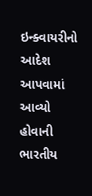ઇન્ક્વાયરીનો આદેશ આપવામાં આવ્યો હોવાની ભારતીય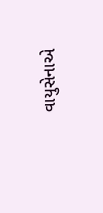વાયુસેનાએ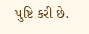પુષ્ટિ કરી છે.